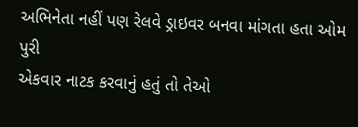અભિનેતા નહીં પણ રેલવે ડ્રાઇવર બનવા માંગતા હતા ઓમ પુરી
એકવાર નાટક કરવાનું હતું તો તેઓ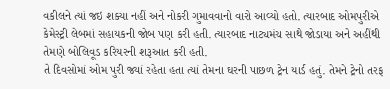વકીલને ત્યાં જઇ શક્યા નહીં અને નોકરી ગુમાવવાનો વારો આવ્યો હતો. ત્યારબાદ ઓમપુરીએ કેમેસ્ટ્રી લેબમાં સહાયકની જોબ પણ કરી હતી. ત્યારબાદ નાટ્યમંચ સાથે જોડાયા અને અહીંથી તેમણે બોલિવૂડ કરિયરની શરૂઆત કરી હતી.
તે દિવસોમાં ઓમ પુરી જ્યાં રહેતા હતા ત્યાં તેમના ઘરની પાછળ ટ્રેન યાર્ડ હતું. તેમને ટ્રેનો તરફ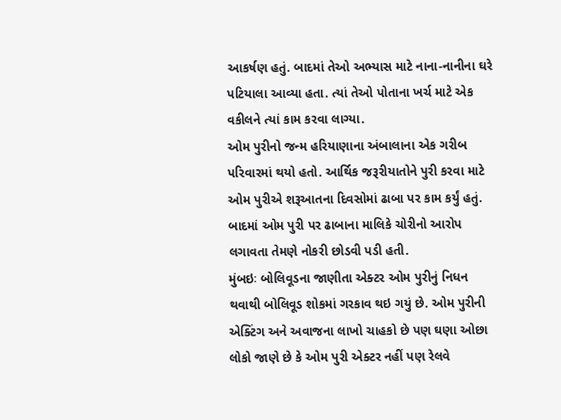આકર્ષણ હતું. બાદમાં તેઓ અભ્યાસ માટે નાના-નાનીના ઘરે પટિયાલા આવ્યા હતા. ત્યાં તેઓ પોતાના ખર્ચ માટે એક વકીલને ત્યાં કામ કરવા લાગ્યા.
ઓમ પુરીનો જન્મ હરિયાણાના અંબાલાના એક ગરીબ પરિવારમાં થયો હતો. આર્થિક જરૂરીયાતોને પુરી કરવા માટે ઓમ પુરીએ શરૂઆતના દિવસોમાં ઢાબા પર કામ કર્યું હતું. બાદમાં ઓમ પુરી પર ઢાબાના માલિકે ચોરીનો આરોપ લગાવતા તેમણે નોકરી છોડવી પડી હતી.
મુંબઇઃ બોલિવૂડના જાણીતા એક્ટર ઓમ પુરીનું નિધન થવાથી બોલિવૂડ શોકમાં ગરકાવ થઇ ગયું છે. ઓમ પુરીની એક્ટિંગ અને અવાજના લાખો ચાહકો છે પણ ઘણા ઓછા લોકો જાણે છે કે ઓમ પુરી એક્ટર નહીં પણ રેલવે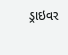ડ્રાઇવર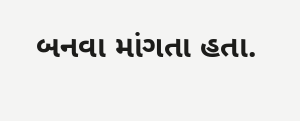બનવા માંગતા હતા.